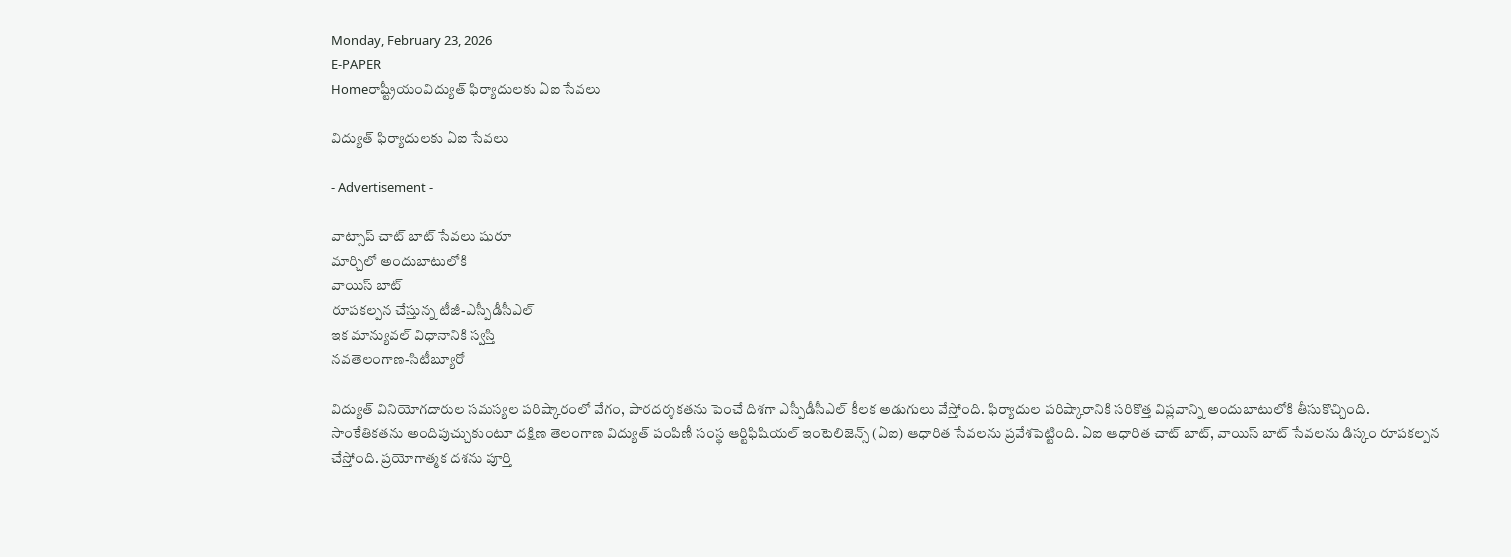Monday, February 23, 2026
E-PAPER
Homeరాష్ట్రీయంవిద్యుత్‌ ఫిర్యాదులకు ఏఐ సేవలు

విద్యుత్‌ ఫిర్యాదులకు ఏఐ సేవలు

- Advertisement -

వాట్సాప్‌ చాట్‌ బాట్‌ సేవలు షురూ
మార్చిలో అందుబాటులోకి
వాయిస్‌ బాట్‌
రూపకల్పన చేస్తున్న టీజీ-ఎస్పీడీసీఎల్‌
ఇక మాన్యువల్‌ విధానానికి స్వస్తి
నవతెలంగాణ-సిటీబ్యూరో

విద్యుత్‌ వినియోగదారుల సమస్యల పరిష్కారంలో వేగం, పారదర్శకతను పెంచే దిశగా ఎస్పీడీసీఎల్‌ కీలక అడుగులు వేస్తోంది. ఫిర్యాదుల పరిష్కారానికి సరికొత్త విప్లవాన్ని అందుబాటులోకి తీసుకొచ్చింది. సాంకేతికతను అందిపుచ్చుకుంటూ దక్షిణ తెలంగాణ విద్యుత్‌ పంపిణీ సంస్థ ఆర్టిఫిషియల్‌ ఇంటెలిజెన్స్‌ (ఏఐ) ఆధారిత సేవలను ప్రవేశపెట్టింది. ఏఐ ఆధారిత చాట్‌ బాట్‌, వాయిస్‌ బాట్‌ సేవలను డిస్కం రూపకల్పన చేస్తోంది. ప్రయోగాత్మక దశను పూర్తి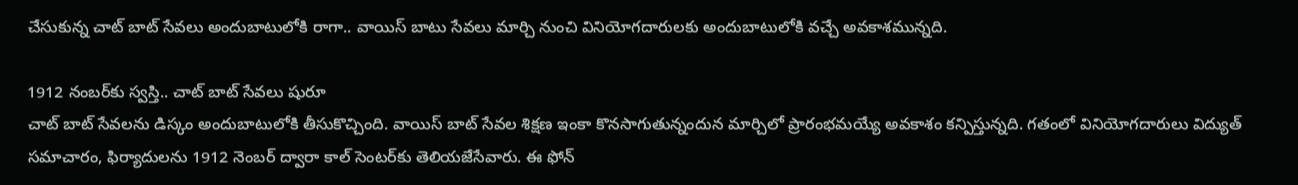చేసుకున్న చాట్‌ బాట్‌ సేవలు అందుబాటులోకి రాగా.. వాయిస్‌ బాటు సేవలు మార్చి నుంచి వినియోగదారులకు అందుబాటులోకి వచ్చే అవకాశమున్నది.

1912 నంబర్‌కు స్వస్తి.. చాట్‌ బాట్‌ సేవలు షురూ
చాట్‌ బాట్‌ సేవలను డిస్కం అందుబాటులోకి తీసుకొచ్చింది. వాయిస్‌ బాట్‌ సేవల శిక్షణ ఇంకా కొనసాగుతున్నందున మార్చిలో ప్రారంభమయ్యే అవకాశం కన్పిస్తున్నది. గతంలో వినియోగదారులు విద్యుత్‌ సమాచారం, ఫిర్యాదులను 1912 నెంబర్‌ ద్వారా కాల్‌ సెంటర్‌కు తెలియజేసేవారు. ఈ ఫోన్‌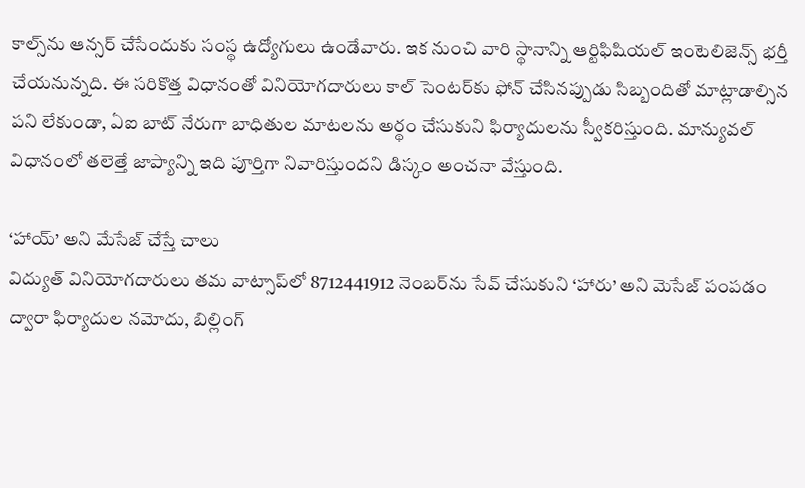కాల్స్‌ను ఆన్సర్‌ చేసేందుకు సంస్థ ఉద్యోగులు ఉండేవారు. ఇక నుంచి వారి స్థానాన్ని ఆర్టిఫిషియల్‌ ఇంటెలిజెన్స్‌ భర్తీ చేయనున్నది. ఈ సరికొత్త విధానంతో వినియోగదారులు కాల్‌ సెంటర్‌కు ఫోన్‌ చేసినప్పుడు సిబ్బందితో మాట్లాడాల్సిన పని లేకుండా, ఏఐ బాట్‌ నేరుగా బాధితుల మాటలను అర్థం చేసుకుని ఫిర్యాదులను స్వీకరిస్తుంది. మాన్యువల్‌ విధానంలో తలెత్తే జాప్యాన్ని ఇది పూర్తిగా నివారిస్తుందని డిస్కం అంచనా వేస్తుంది.

‘హాయ్‌’ అని మేసేజ్‌ చేస్తే చాలు
విద్యుత్‌ వినియోగదారులు తమ వాట్సాప్‌లో 8712441912 నెంబర్‌ను సేవ్‌ చేసుకుని ‘హారు’ అని మెసేజ్‌ పంపడం ద్వారా ఫిర్యాదుల నమోదు, బిల్లింగ్‌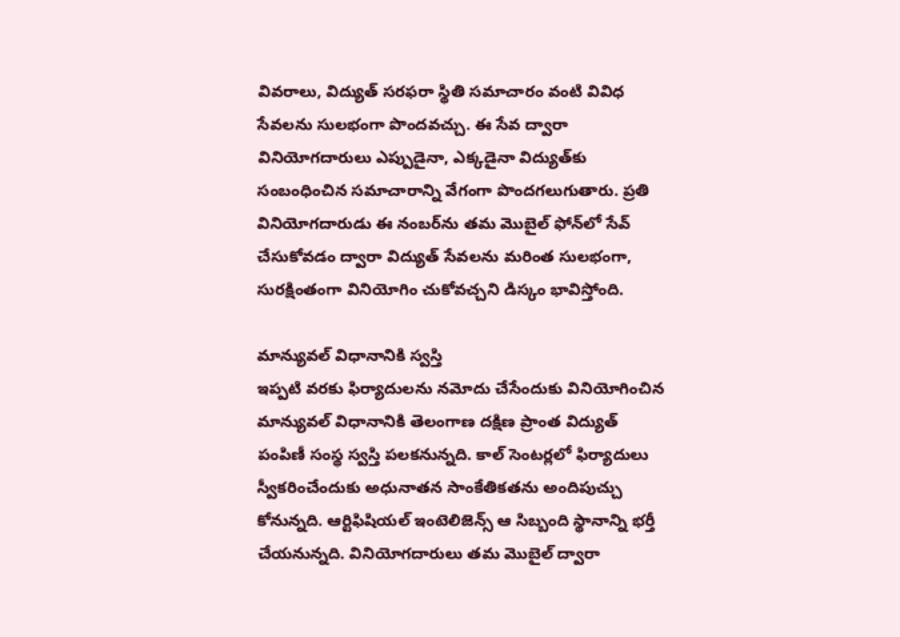వివరాలు, విద్యుత్‌ సరఫరా స్థితి సమాచారం వంటి వివిధ సేవలను సులభంగా పొందవచ్చు. ఈ సేవ ద్వారా వినియోగదారులు ఎప్పుడైనా, ఎక్కడైనా విద్యుత్‌కు సంబంధించిన సమాచారాన్ని వేగంగా పొందగలుగుతారు. ప్రతి వినియోగదారుడు ఈ నంబర్‌ను తమ మొబైల్‌ ఫోన్‌లో సేవ్‌ చేసుకోవడం ద్వారా విద్యుత్‌ సేవలను మరింత సులభంగా, సురక్షింతంగా వినియోగిం చుకోవచ్చని డిస్కం భావిస్తోంది.

మాన్యువల్‌ విధానానికి స్వస్తి
ఇప్పటి వరకు ఫిర్యాదులను నమోదు చేసేందుకు వినియోగించిన మాన్యువల్‌ విధానానికి తెలంగాణ దక్షిణ ప్రాంత విద్యుత్‌ పంపిణీ సంస్థ స్వస్తి పలకనున్నది. కాల్‌ సెంటర్లలో ఫిర్యాదులు స్వీకరించేందుకు అధునాతన సాంకేతికతను అందిపుచ్చు కోనున్నది. ఆర్టిఫిషియల్‌ ఇంటెలిజెన్స్‌ ఆ సిబ్బంది స్థానాన్ని భర్తీ చేయనున్నది. వినియోగదారులు తమ మొబైల్‌ ద్వారా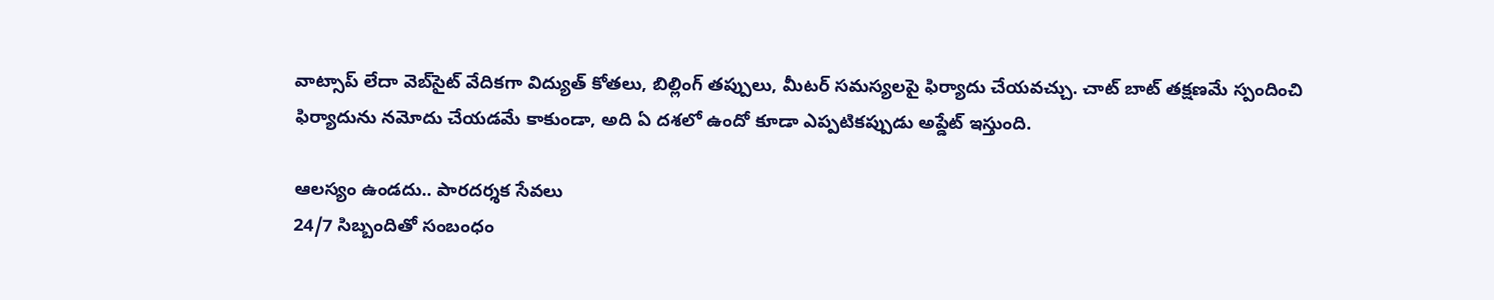వాట్సాప్‌ లేదా వెబ్‌సైట్‌ వేదికగా విద్యుత్‌ కోతలు, బిల్లింగ్‌ తప్పులు, మీటర్‌ సమస్యలపై ఫిర్యాదు చేయవచ్చు. చాట్‌ బాట్‌ తక్షణమే స్పందించి ఫిర్యాదును నమోదు చేయడమే కాకుండా, అది ఏ దశలో ఉందో కూడా ఎప్పటికప్పుడు అప్డేట్‌ ఇస్తుంది.

ఆలస్యం ఉండదు.. పారదర్శక సేవలు
24/7 సిబ్బందితో సంబంధం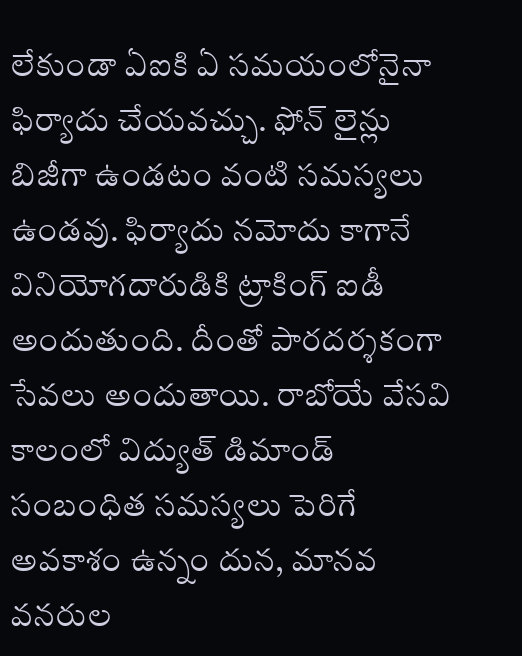లేకుండా ఏఐకి ఏ సమయంలోనైనా ఫిర్యాదు చేయవచ్చు. ఫోన్‌ లైన్లు బిజీగా ఉండటం వంటి సమస్యలు ఉండవు. ఫిర్యాదు నమోదు కాగానే వినియోగదారుడికి ట్రాకింగ్‌ ఐడీ అందుతుంది. దీంతో పారదర్శకంగా సేవలు అందుతాయి. రాబోయే వేసవి కాలంలో విద్యుత్‌ డిమాండ్‌ సంబంధిత సమస్యలు పెరిగే అవకాశం ఉన్నం దున, మానవ వనరుల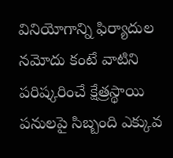వినియోగాన్ని ఫిర్యాదుల నమోదు కంటే వాటిని పరిష్కరించే క్షేత్రస్థాయి పనులపై సిబ్బంది ఎక్కువ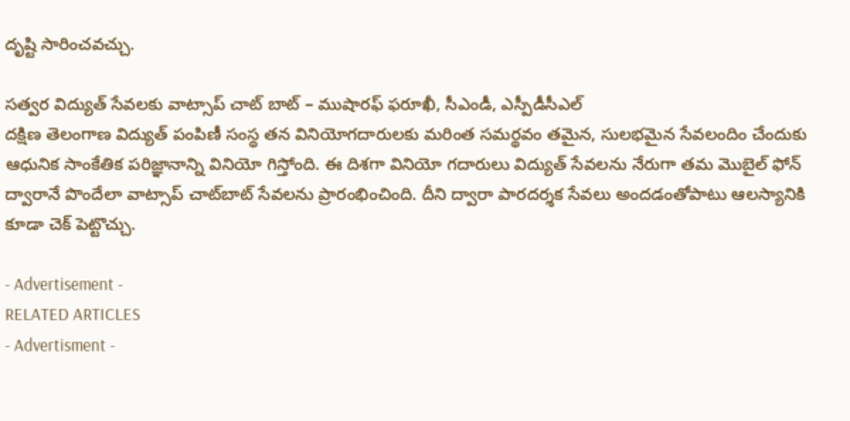దృష్టి సారించవచ్చు.

సత్వర విద్యుత్‌ సేవలకు వాట్సాప్‌ చాట్‌ బాట్‌ – ముషారఫ్‌ ఫరూఖీ, సీఎండీ, ఎస్పీడీసీఎల్‌
దక్షిణ తెలంగాణ విద్యుత్‌ పంపిణీ సంస్థ తన వినియోగదారులకు మరింత సమర్థవం తమైన, సులభమైన సేవలందిం చేందుకు ఆధునిక సాంకేతిక పరిజ్ఞానాన్ని వినియో గిస్తోంది. ఈ దిశగా వినియో గదారులు విద్యుత్‌ సేవలను నేరుగా తమ మొబైల్‌ ఫోన్‌ ద్వారానే పొందేలా వాట్సాప్‌ చాట్‌బాట్‌ సేవలను ప్రారంభించింది. దీని ద్వారా పారదర్శక సేవలు అందడంతోపాటు ఆలస్యానికి కూడా చెక్‌ పెట్టొచ్చు.

- Advertisement -
RELATED ARTICLES
- Advertisment -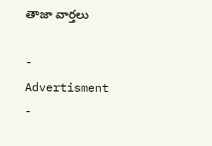తాజా వార్తలు

- Advertisment -